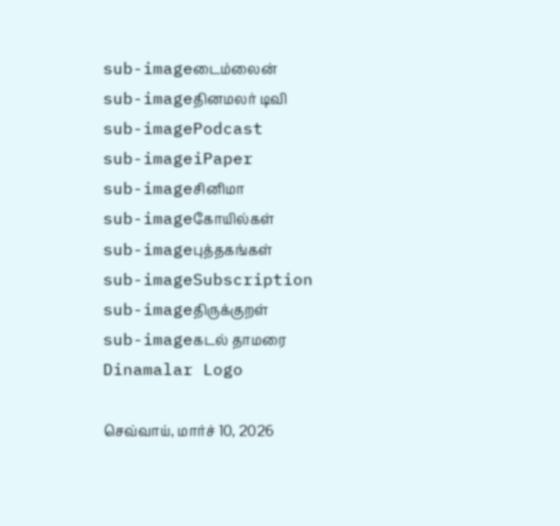sub-imageடைம்லைன்
sub-imageதினமலர் டிவி
sub-imagePodcast
sub-imageiPaper
sub-imageசினிமா
sub-imageகோயில்கள்
sub-imageபுத்தகங்கள்
sub-imageSubscription
sub-imageதிருக்குறள்
sub-imageகடல் தாமரை
Dinamalar Logo

செவ்வாய், மார்ச் 10, 2026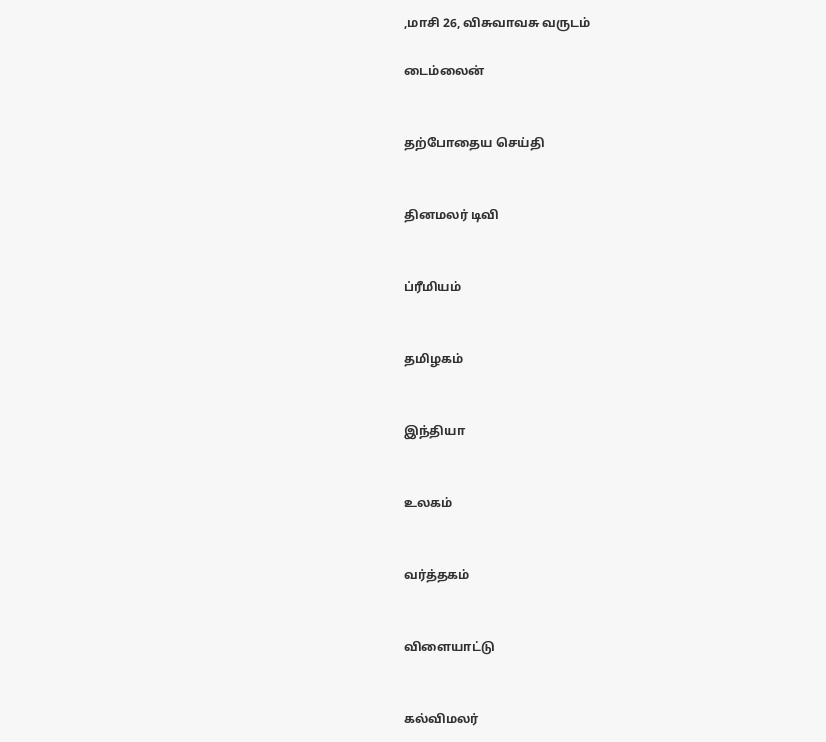,மாசி 26, விசுவாவசு வருடம்

டைம்லைன்


தற்போதைய செய்தி


தினமலர் டிவி


ப்ரீமியம்


தமிழகம்


இந்தியா


உலகம்


வர்த்தகம்


விளையாட்டு


கல்விமலர்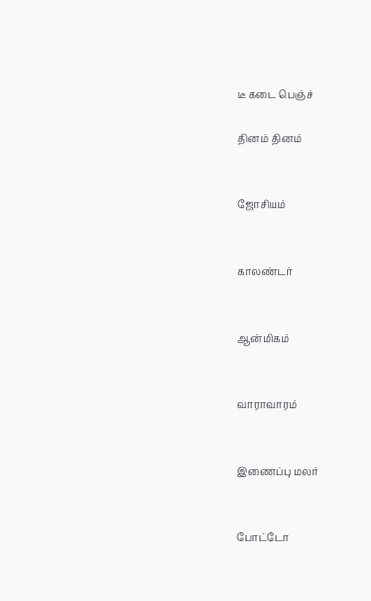டீ கடை பெஞ்ச்

தினம் தினம்


ஜோசியம்


காலண்டர்


ஆன்மிகம்


வாராவாரம்


இணைப்பு மலர்


போட்டோ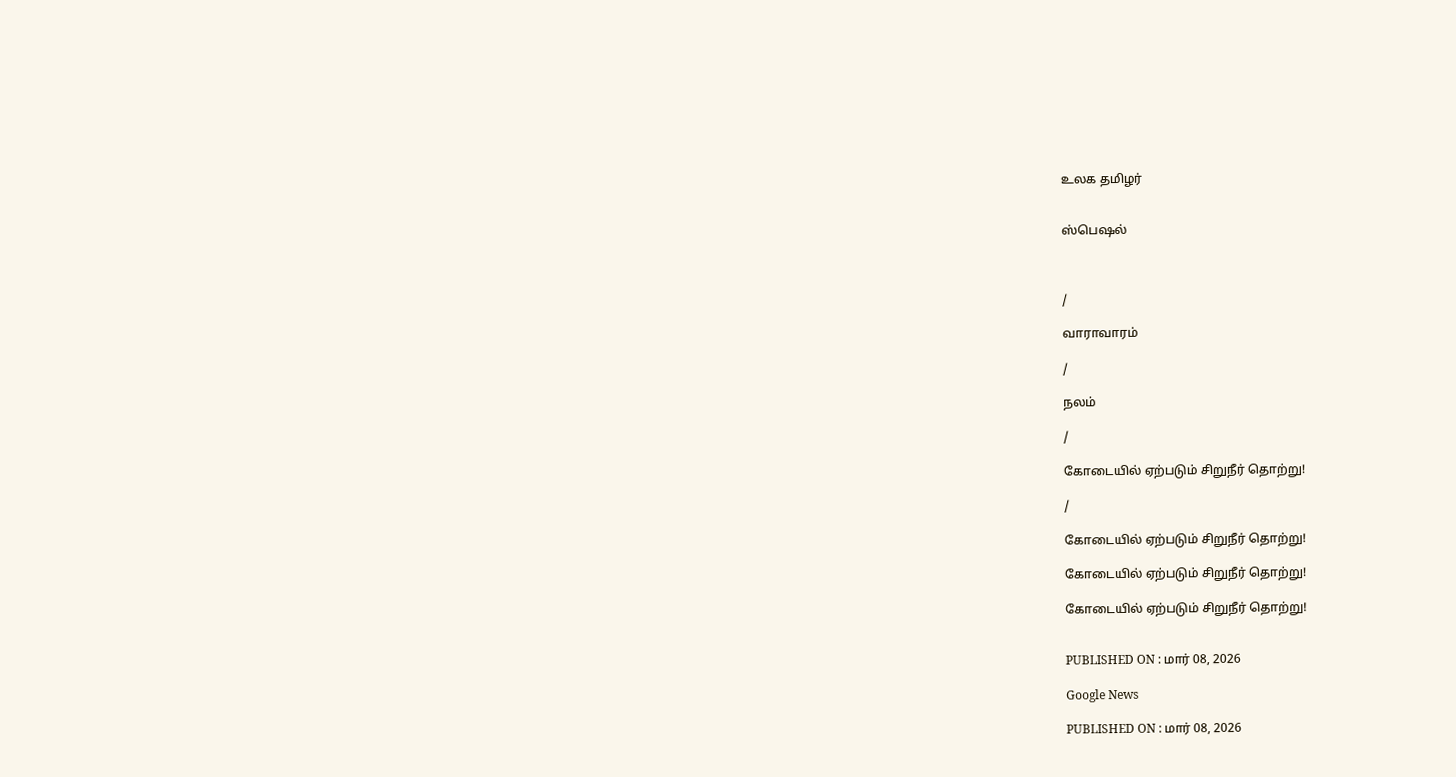உலக தமிழர்


ஸ்பெஷல்



/

வாராவாரம்

/

நலம்

/

கோடையில் ஏற்படும் சிறுநீர் தொற்று!

/

கோடையில் ஏற்படும் சிறுநீர் தொற்று!

கோடையில் ஏற்படும் சிறுநீர் தொற்று!

கோடையில் ஏற்படும் சிறுநீர் தொற்று!


PUBLISHED ON : மார் 08, 2026

Google News

PUBLISHED ON : மார் 08, 2026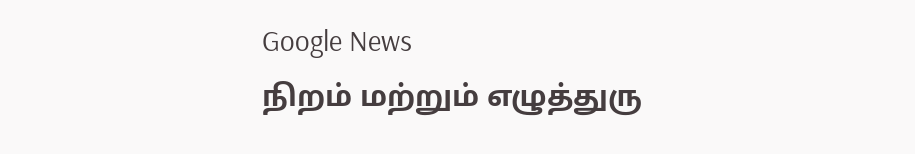Google News
நிறம் மற்றும் எழுத்துரு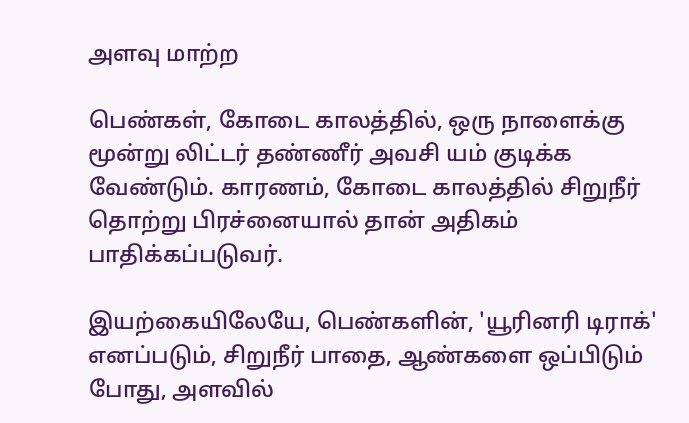அளவு மாற்ற

பெண்கள், கோடை காலத்தில், ஒரு நாளைக்கு மூன்று லிட்டர் தண்ணீர் அவசி யம் குடிக்க வேண்டும். காரணம், கோடை காலத்தில் சிறுநீர் தொற்று பிரச்னையால் தான் அதிகம் பாதிக்கப்படுவர்.

இயற்கையிலேயே, பெண்களின், 'யூரினரி டிராக்' எனப்படும், சிறுநீர் பாதை, ஆண்களை ஒப்பிடும் போது, அளவில்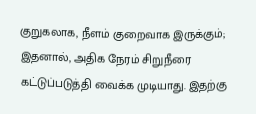குறுகலாக, நீளம் குறைவாக இருக்கும்; இதனால், அதிக நேரம் சிறுநீரை கட்டுப்படுத்தி வைக்க முடியாது. இதற்கு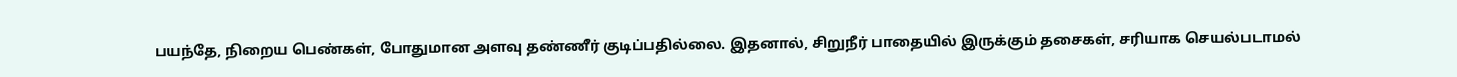பயந்தே, நிறைய பெண்கள், போதுமான அளவு தண்ணீர் குடிப்பதில்லை. இதனால், சிறுநீர் பாதையில் இருக்கும் தசைகள், சரியாக செயல்படாமல்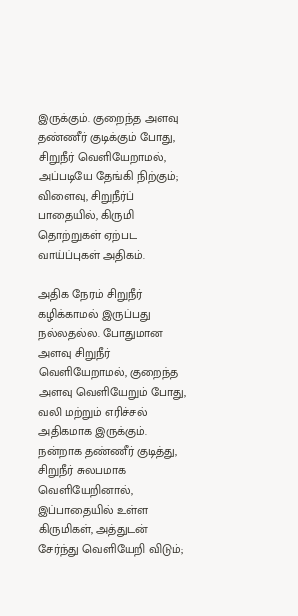இருக்கும். குறைந்த அளவு தண்ணீர் குடிக்கும் போது, சிறுநீர் வெளியேறாமல், அப்படியே தேங்கி நிற்கும்; விளைவு, சிறுநீர்ப் பாதையில், கிருமி தொற்றுகள் ஏற்பட வாய்ப்புகள் அதிகம்.

அதிக நேரம் சிறுநீர் கழிக்காமல் இருப்பது நல்லதல்ல. போதுமான அளவு சிறுநீர் வெளியேறாமல், குறைந்த அளவு வெளியேறும் போது, வலி மற்றும் எரிச்சல் அதிகமாக இருக்கும். நன்றாக தண்ணீர் குடித்து, சிறுநீர் சுலபமாக வெளியேறினால், இப்பாதையில் உள்ள கிருமிகள், அத்துடன் சேர்ந்து வெளியேறி விடும்;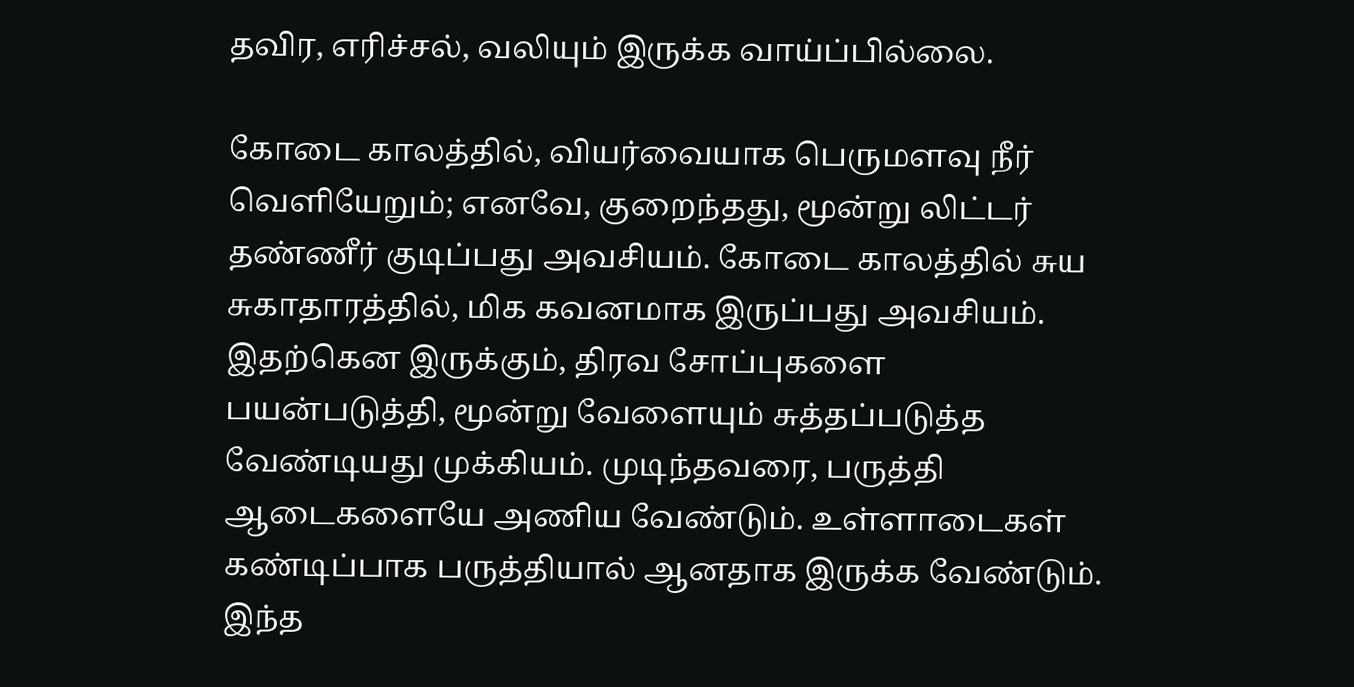தவிர, எரிச்சல், வலியும் இருக்க வாய்ப்பில்லை.

கோடை காலத்தில், வியர்வையாக பெருமளவு நீர் வெளியேறும்; எனவே, குறைந்தது, மூன்று லிட்டர் தண்ணீர் குடிப்பது அவசியம். கோடை காலத்தில் சுய சுகாதாரத்தில், மிக கவனமாக இருப்பது அவசியம். இதற்கென இருக்கும், திரவ சோப்புகளை பயன்படுத்தி, மூன்று வேளையும் சுத்தப்படுத்த வேண்டியது முக்கியம். முடிந்தவரை, பருத்தி ஆடைகளையே அணிய வேண்டும். உள்ளாடைகள் கண்டிப்பாக பருத்தியால் ஆனதாக இருக்க வேண்டும். இந்த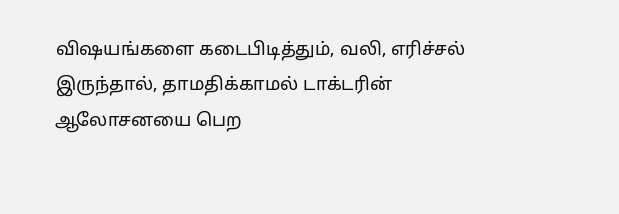விஷயங்களை கடைபிடித்தும், வலி, எரிச்சல் இருந்தால், தாமதிக்காமல் டாக்டரின் ஆலோசனயை பெற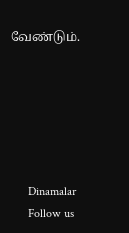வேண்டும்.






      Dinamalar
      Follow us